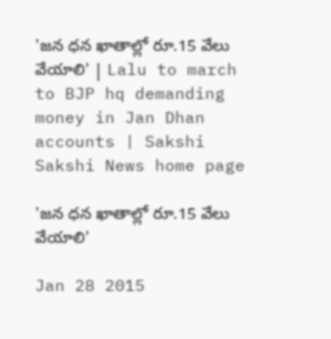'జన ధన ఖాతాల్లో రూ.15 వేలు వేయాలి' | Lalu to march to BJP hq demanding money in Jan Dhan accounts | Sakshi
Sakshi News home page

'జన ధన ఖాతాల్లో రూ.15 వేలు వేయాలి'

Jan 28 2015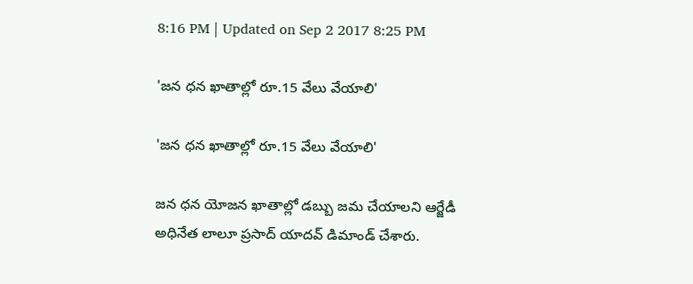8:16 PM | Updated on Sep 2 2017 8:25 PM

'జన ధన ఖాతాల్లో రూ.15 వేలు వేయాలి'

'జన ధన ఖాతాల్లో రూ.15 వేలు వేయాలి'

జన ధన యోజన ఖాతాల్లో డబ్బు జమ చేయాలని ఆర్జేడీ అధినేత లాలూ ప్రసాద్ యాదవ్ డిమాండ్ చేశారు.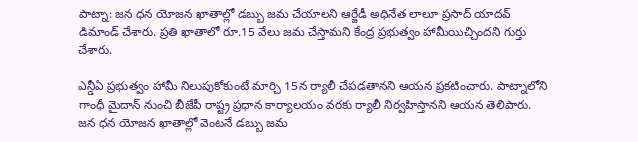పాట్నా: జన ధన యోజన ఖాతాల్లో డబ్బు జమ చేయాలని ఆర్జేడీ అధినేత లాలూ ప్రసాద్ యాదవ్ డిమాండ్ చేశారు. ప్రతి ఖాతాలో రూ.15 వేలు జమ చేస్తామని కేంద్ర ప్రభుత్వం హామీయిచ్చిందని గుర్తు చేశారు.

ఎన్డీఏ ప్రభుత్వం హామీ నిలుపుకోకుంటే మార్చి 15న ర్యాలీ చేపడతానని ఆయన ప్రకటించారు. పాట్నాలోని గాంధీ మైదాన్ నుంచి బీజేపీ రాష్ట్ర ప్రధాన కార్యాలయం వరకు ర్యాలీ నిర్వహిస్తానని ఆయన తెలిపారు. జన ధన యోజన ఖాతాల్లో వెంటనే డబ్బు జమ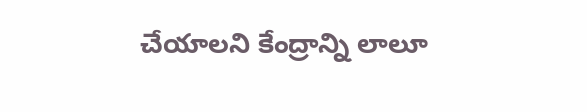చేయాలని కేంద్రాన్ని లాలూ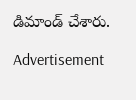డిమాండ్ చేశారు.

Advertisement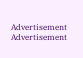Advertisement
Advertisement